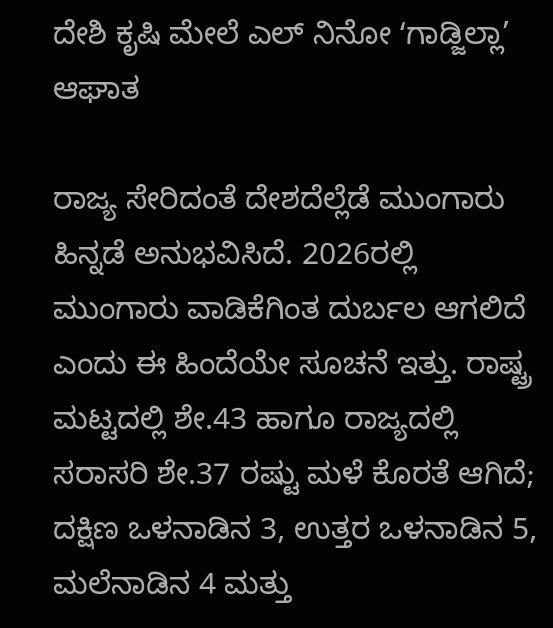ದೇಶಿ ಕೃಷಿ ಮೇಲೆ ಎಲ್‌ ನಿನೋ ʻಗಾಡ್ಜಿಲ್ಲಾ’ ಆಘಾತ

ರಾಜ್ಯ ಸೇರಿದಂತೆ ದೇಶದೆಲ್ಲೆಡೆ ಮುಂಗಾರು ಹಿನ್ನಡೆ ಅನುಭವಿಸಿದೆ. 2026ರಲ್ಲಿ ಮುಂಗಾರು ವಾಡಿಕೆಗಿಂತ ದುರ್ಬಲ ಆಗಲಿದೆ ಎಂದು ಈ ಹಿಂದೆಯೇ ಸೂಚನೆ ಇತ್ತು. ರಾಷ್ಟ್ರ ಮಟ್ಟದಲ್ಲಿ ಶೇ.43 ಹಾಗೂ ರಾಜ್ಯದಲ್ಲಿ ಸರಾಸರಿ ಶೇ.37 ರಷ್ಟು ಮಳೆ ಕೊರತೆ ಆಗಿದೆ; ದಕ್ಷಿಣ ಒಳನಾಡಿನ 3, ಉತ್ತರ ಒಳನಾಡಿನ 5, ಮಲೆನಾಡಿನ 4 ಮತ್ತು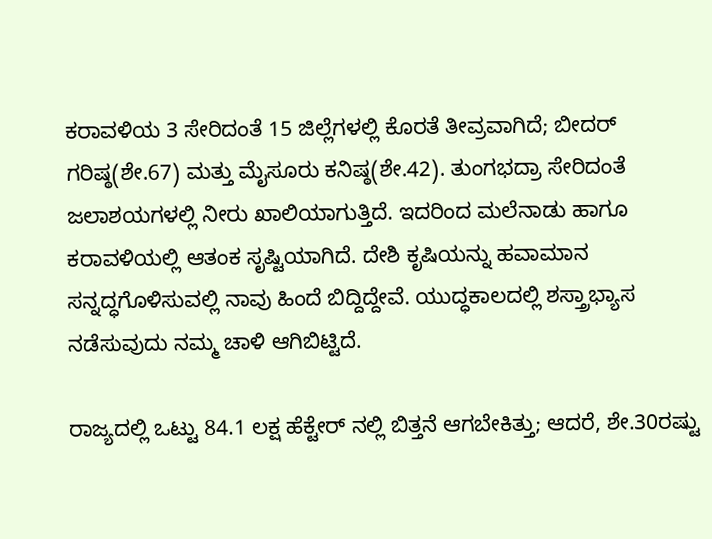ಕರಾವಳಿಯ 3 ಸೇರಿದಂತೆ 15 ಜಿಲ್ಲೆಗಳಲ್ಲಿ ಕೊರತೆ ತೀವ್ರವಾಗಿದೆ; ಬೀದರ್‌ ಗರಿಷ್ಠ(ಶೇ.67) ಮತ್ತು ಮೈಸೂರು ಕನಿಷ್ಠ(ಶೇ.42). ತುಂಗಭದ್ರಾ ಸೇರಿದಂತೆ ಜಲಾಶಯಗಳಲ್ಲಿ ನೀರು ಖಾಲಿಯಾಗುತ್ತಿದೆ. ಇದರಿಂದ ಮಲೆನಾಡು ಹಾಗೂ ಕರಾವಳಿಯಲ್ಲಿ ಆತಂಕ ಸೃಷ್ಟಿಯಾಗಿದೆ. ದೇಶಿ ಕೃಷಿಯನ್ನು ಹವಾಮಾನ ಸನ್ನದ್ಧಗೊಳಿಸುವಲ್ಲಿ ನಾವು ಹಿಂದೆ ಬಿದ್ದಿದ್ದೇವೆ. ಯುದ್ಧಕಾಲದಲ್ಲಿ ಶಸ್ತ್ರಾಭ್ಯಾಸ ನಡೆಸುವುದು ನಮ್ಮ ಚಾಳಿ ಆಗಿಬಿಟ್ಟಿದೆ.

ರಾಜ್ಯದಲ್ಲಿ ಒಟ್ಟು 84.1 ಲಕ್ಷ ಹೆಕ್ಟೇರ್‌ ನಲ್ಲಿ ಬಿತ್ತನೆ ಆಗಬೇಕಿತ್ತು; ಆದರೆ, ಶೇ.30ರಷ್ಟು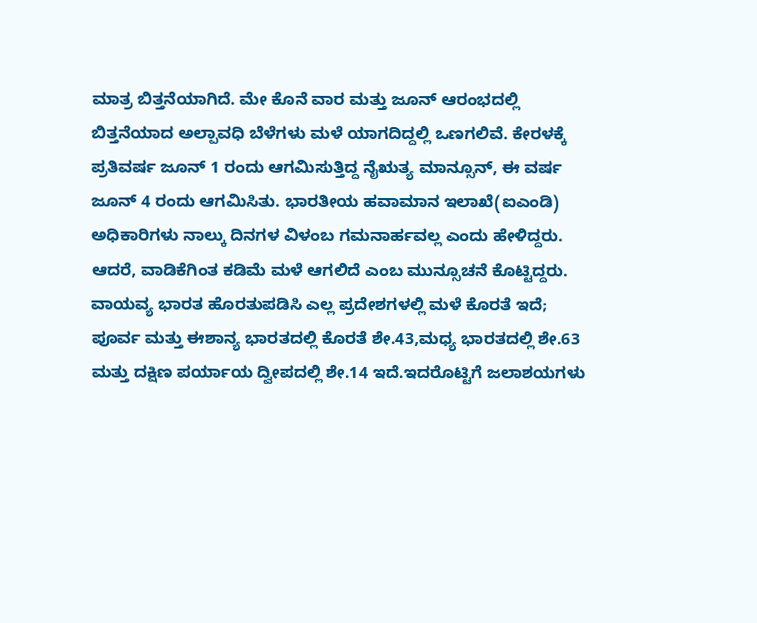ಮಾತ್ರ ಬಿತ್ತನೆಯಾಗಿದೆ. ಮೇ ಕೊನೆ ವಾರ ಮತ್ತು ಜೂನ್‌ ಆರಂಭದಲ್ಲಿ ಬಿತ್ತನೆಯಾದ ಅಲ್ಪಾವಧಿ ಬೆಳೆಗಳು ಮಳೆ ಯಾಗದಿದ್ದಲ್ಲಿ ಒಣಗಲಿವೆ. ಕೇರಳಕ್ಕೆ ಪ್ರತಿವರ್ಷ ಜೂನ್ 1 ರಂದು ಆಗಮಿಸುತ್ತಿದ್ದ ನೈಋತ್ಯ ಮಾನ್ಸೂನ್, ಈ ವರ್ಷ ಜೂನ್ 4 ರಂದು ಆಗಮಿಸಿತು. ಭಾರತೀಯ ಹವಾಮಾನ ಇಲಾಖೆ(ಐಎಂಡಿ) ಅಧಿಕಾರಿಗಳು ನಾಲ್ಕು ದಿನಗಳ ವಿಳಂಬ ಗಮನಾರ್ಹವಲ್ಲ ಎಂದು ಹೇಳಿದ್ದರು. ಆದರೆ, ವಾಡಿಕೆಗಿಂತ ಕಡಿಮೆ ಮಳೆ ಆಗಲಿದೆ ಎಂಬ ಮುನ್ಸೂಚನೆ ಕೊಟ್ಟಿದ್ದರು. ವಾಯವ್ಯ ಭಾರತ ಹೊರತುಪಡಿಸಿ ಎಲ್ಲ ಪ್ರದೇಶಗಳಲ್ಲಿ ಮಳೆ ಕೊರತೆ ಇದೆ; ಪೂರ್ವ ಮತ್ತು ಈಶಾನ್ಯ ಭಾರತದಲ್ಲಿ ಕೊರತೆ ಶೇ.43,ಮಧ್ಯ ಭಾರತದಲ್ಲಿ ಶೇ.63 ಮತ್ತು ದಕ್ಷಿಣ ಪರ್ಯಾಯ ದ್ವೀಪದಲ್ಲಿ ಶೇ.14 ಇದೆ.ಇದರೊಟ್ಟಿಗೆ ಜಲಾಶಯಗಳು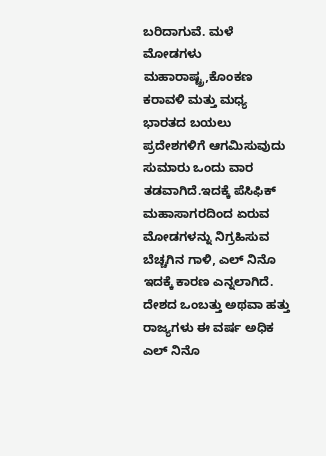ಬರಿದಾಗುವೆ. ಮಳೆ ಮೋಡಗಳು ಮಹಾರಾಷ್ಟ್ರ,ಕೊಂಕಣ ಕರಾವಳಿ ಮತ್ತು ಮಧ್ಯ ಭಾರತದ ಬಯಲು ಪ್ರದೇಶಗಳಿಗೆ ಆಗಮಿಸುವುದು ಸುಮಾರು ಒಂದು ವಾರ ತಡವಾಗಿದೆ.ಇದಕ್ಕೆ ಪೆಸಿಫಿಕ್ ಮಹಾಸಾಗರದಿಂದ ಏರುವ ಮೋಡಗಳನ್ನು ನಿಗ್ರಹಿಸುವ ಬೆಚ್ಚಗಿನ ಗಾಳಿ, ಎಲ್‌ ನಿನೊ ಇದಕ್ಕೆ ಕಾರಣ ಎನ್ನಲಾಗಿದೆ. ದೇಶದ ಒಂಬತ್ತು ಅಥವಾ ಹತ್ತು ರಾಜ್ಯಗಳು ಈ ವರ್ಷ ಅಧಿಕ ಎಲ್ ನಿನೊ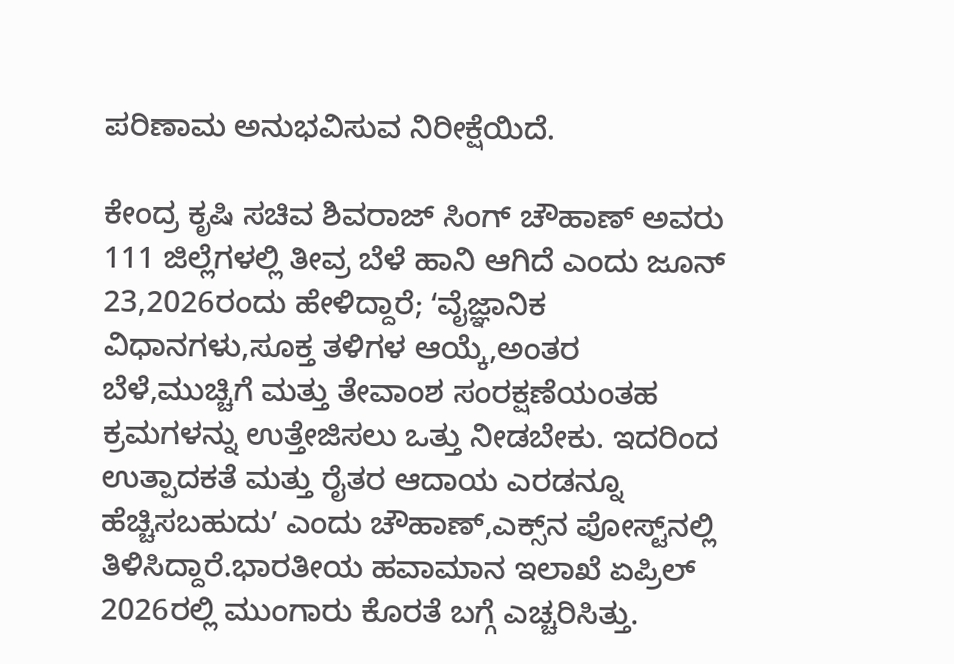ಪರಿಣಾಮ ಅನುಭವಿಸುವ ನಿರೀಕ್ಷೆಯಿದೆ.

ಕೇಂದ್ರ ಕೃಷಿ ಸಚಿವ ಶಿವರಾಜ್ ಸಿಂಗ್ ಚೌಹಾಣ್ ಅವರು 111 ಜಿಲ್ಲೆಗಳಲ್ಲಿ ತೀವ್ರ ಬೆಳೆ ಹಾನಿ ಆಗಿದೆ ಎಂದು ಜೂನ್ 23,2026ರಂದು ಹೇಳಿದ್ದಾರೆ; ʻವೈಜ್ಞಾನಿಕ ವಿಧಾನಗಳು,ಸೂಕ್ತ ತಳಿಗಳ ಆಯ್ಕೆ,ಅಂತರ ಬೆಳೆ,ಮುಚ್ಚಿಗೆ ಮತ್ತು ತೇವಾಂಶ ಸಂರಕ್ಷಣೆಯಂತಹ ಕ್ರಮಗಳನ್ನು ಉತ್ತೇಜಿಸಲು ಒತ್ತು ನೀಡಬೇಕು. ಇದರಿಂದ ಉತ್ಪಾದಕತೆ ಮತ್ತು ರೈತರ ಆದಾಯ ಎರಡನ್ನೂ ಹೆಚ್ಚಿಸಬಹುದುʼ ಎಂದು ಚೌಹಾಣ್‌,ಎಕ್ಸ್‌ನ ಪೋಸ್ಟ್‌ನಲ್ಲಿ ತಿಳಿಸಿದ್ದಾರೆ.ಭಾರತೀಯ ಹವಾಮಾನ ಇಲಾಖೆ ಏಪ್ರಿಲ್‌ 2026ರಲ್ಲಿ ಮುಂಗಾರು ಕೊರತೆ ಬಗ್ಗೆ ಎಚ್ಚರಿಸಿತ್ತು.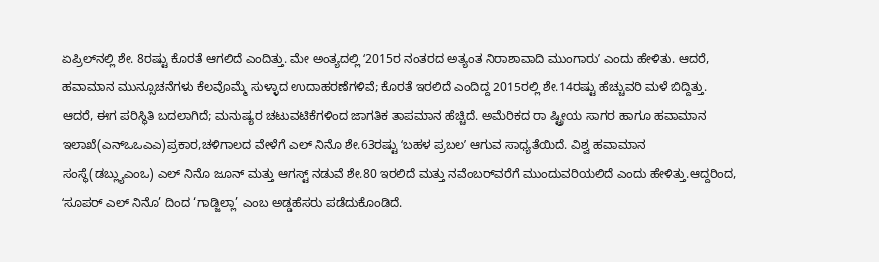ಏಪ್ರಿಲ್‌ನಲ್ಲಿ ಶೇ. 8ರಷ್ಟು ಕೊರತೆ ಆಗಲಿದೆ ಎಂದಿತ್ತು. ಮೇ ಅಂತ್ಯದಲ್ಲಿ ʻ2015ರ ನಂತರದ ಅತ್ಯಂತ ನಿರಾಶಾವಾದಿ ಮುಂಗಾರುʼ ಎಂದು ಹೇಳಿತು. ಆದರೆ, ಹವಾಮಾನ ಮುನ್ಸೂಚನೆಗಳು ಕೆಲವೊಮ್ಮೆ ಸುಳ್ಳಾದ ಉದಾಹರಣೆಗಳಿವೆ; ಕೊರತೆ ಇರಲಿದೆ ಎಂದಿದ್ದ 2015ರಲ್ಲಿ ಶೇ.14ರಷ್ಟು ಹೆಚ್ಚುವರಿ ಮಳೆ ಬಿದ್ದಿತ್ತು. ಆದರೆ, ಈಗ ಪರಿಸ್ಥಿತಿ ಬದಲಾಗಿದೆ; ಮನುಷ್ಯರ ಚಟುವಟಿಕೆಗಳಿಂದ ಜಾಗತಿಕ ತಾಪಮಾನ ಹೆಚ್ಚಿದೆ. ಅಮೆರಿಕದ ರಾ ಷ್ಟ್ರೀಯ ಸಾಗರ ಹಾಗೂ ಹವಾಮಾನ ಇಲಾಖೆ(ಎನ್‌ಒಒಎಎ)ಪ್ರಕಾರ,ಚಳಿಗಾಲದ ವೇಳೆಗೆ ಎಲ್‌ ನಿನೊ ಶೇ.63ರಷ್ಟು ʻಬಹಳ ಪ್ರಬಲʼ ಆಗುವ ಸಾಧ್ಯತೆಯಿದೆ. ವಿಶ್ವ ಹವಾಮಾನ ಸಂಸ್ಥೆ(ಡಬ್ಲ್ಯುಎಂಒ) ಎಲ್ ನಿನೊ ಜೂನ್ ಮತ್ತು ಆಗಸ್ಟ್ ನಡುವೆ ಶೇ.80 ಇರಲಿದೆ ಮತ್ತು ನವೆಂಬರ್‌ವರೆಗೆ ಮುಂದುವರಿಯಲಿದೆ ಎಂದು ಹೇಳಿತ್ತು.ಆದ್ದರಿಂದ, ʻಸೂಪರ್ ಎಲ್‌ ನಿನೊ’ ದಿಂದ ‘ಗಾಡ್ಜಿಲ್ಲಾ’ ಎಂಬ ಅಡ್ಡಹೆಸರು ಪಡೆದುಕೊಂಡಿದೆ.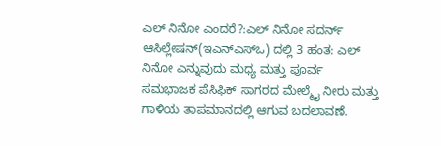ಎಲ್ ನಿನೋ ಎಂದರೆ?:ಎಲ್‌ ನಿನೋ ಸದರ್ನ್‌ ಆಸಿಲ್ಲೇಷನ್(ಇಎನ್‌ಎಸ್‌ಒ) ದಲ್ಲಿ 3 ಹಂತ: ಎಲ್ ನಿನೋ ಎನ್ನುವುದು ಮಧ್ಯ ಮತ್ತು ಪೂರ್ವ ಸಮಭಾಜಕ ಪೆಸಿಫಿಕ್ ಸಾಗರದ ಮೇಲ್ಮೈ ನೀರು ಮತ್ತು ಗಾಳಿಯ ತಾಪಮಾನದಲ್ಲಿ ಆಗುವ ಬದಲಾವಣೆ.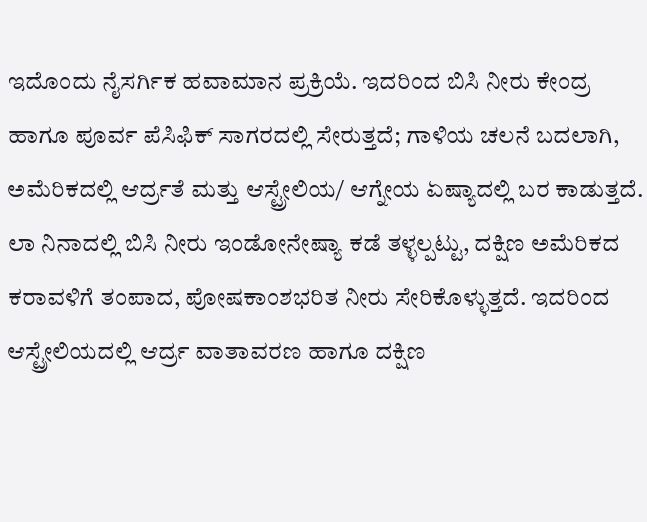ಇದೊಂದು ನೈಸರ್ಗಿಕ ಹವಾಮಾನ ಪ್ರಕ್ರಿಯೆ. ಇದರಿಂದ ಬಿಸಿ ನೀರು ಕೇಂದ್ರ ಹಾಗೂ ಪೂರ್ವ ಪೆಸಿಫಿಕ್‌ ಸಾಗರದಲ್ಲಿ ಸೇರುತ್ತದೆ; ಗಾಳಿಯ ಚಲನೆ ಬದಲಾಗಿ, ಅಮೆರಿಕದಲ್ಲಿ ಆರ್ದ್ರತೆ ಮತ್ತು ಆಸ್ಟ್ರೇಲಿಯ/ ಆಗ್ನೇಯ ಏಷ್ಯಾದಲ್ಲಿ ಬರ ಕಾಡುತ್ತದೆ. ಲಾ ನಿನಾದಲ್ಲಿ ಬಿಸಿ ನೀರು ಇಂಡೋನೇಷ್ಯಾ ಕಡೆ ತಳ್ಳಲ್ಪಟ್ಟು, ದಕ್ಷಿಣ ಅಮೆರಿಕದ ಕರಾವಳಿಗೆ ತಂಪಾದ, ಪೋಷಕಾಂಶಭರಿತ ನೀರು ಸೇರಿಕೊಳ್ಳುತ್ತದೆ. ಇದರಿಂದ ಆಸ್ಟ್ರೇಲಿಯದಲ್ಲಿ ಆರ್ದ್ರ ವಾತಾವರಣ ಹಾಗೂ ದಕ್ಷಿಣ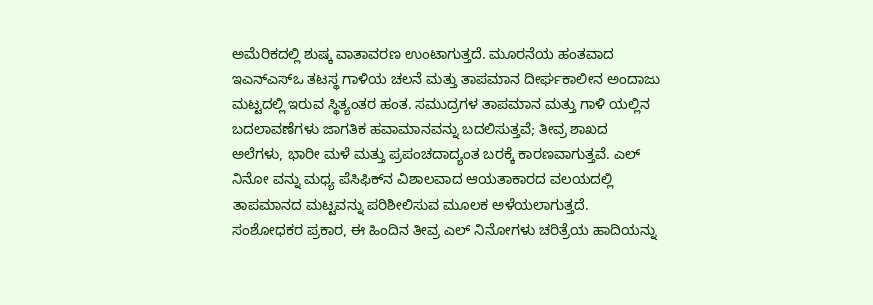ಅಮೆರಿಕದಲ್ಲಿ ಶುಷ್ಕ ವಾತಾವರಣ ಉಂಟಾಗುತ್ತದೆ. ಮೂರನೆಯ ಹಂತವಾದ ಇಎನ್‌ಎಸ್‌ಒ ತಟಸ್ಥ ಗಾಳಿಯ ಚಲನೆ ಮತ್ತು ತಾಪಮಾನ ದೀರ್ಘಕಾಲೀನ ಅಂದಾಜು ಮಟ್ಟದಲ್ಲಿ ಇರುವ ಸ್ಥಿತ್ಯಂತರ ಹಂತ. ಸಮುದ್ರಗಳ ತಾಪಮಾನ ಮತ್ತು ಗಾಳಿ ಯಲ್ಲಿನ ಬದಲಾವಣೆಗಳು ಜಾಗತಿಕ ಹವಾಮಾನವನ್ನು ಬದಲಿಸುತ್ತವೆ; ತೀವ್ರ ಶಾಖದ ಅಲೆಗಳು, ಭಾರೀ ಮಳೆ ಮತ್ತು ಪ್ರಪಂಚದಾದ್ಯಂತ ಬರಕ್ಕೆ ಕಾರಣವಾಗುತ್ತವೆ. ಎಲ್ ನಿನೋ ವನ್ನು ಮಧ್ಯ ಪೆಸಿಫಿಕ್‌ನ ವಿಶಾಲವಾದ ಆಯತಾಕಾರದ ವಲಯದಲ್ಲಿ ತಾಪಮಾನದ ಮಟ್ಟವನ್ನು ಪರಿಶೀಲಿಸುವ ಮೂಲಕ ಅಳೆಯಲಾಗುತ್ತದೆ. ಸಂಶೋಧಕರ ಪ್ರಕಾರ, ಈ ಹಿಂದಿನ ತೀವ್ರ ಎಲ್‌ ನಿನೋಗಳು ಚರಿತ್ರೆಯ ಹಾದಿಯನ್ನು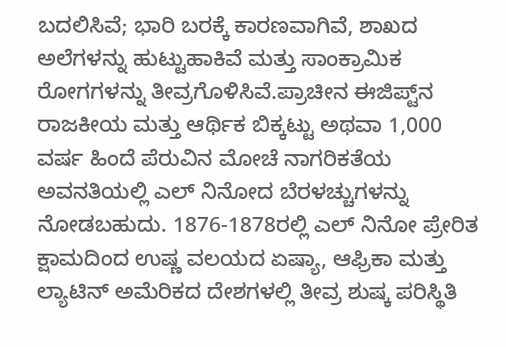ಬದಲಿಸಿವೆ; ಭಾರಿ ಬರಕ್ಕೆ ಕಾರಣವಾಗಿವೆ, ಶಾಖದ ಅಲೆಗಳನ್ನು ಹುಟ್ಟುಹಾಕಿವೆ ಮತ್ತು ಸಾಂಕ್ರಾಮಿಕ ರೋಗಗಳನ್ನು ತೀವ್ರಗೊಳಿಸಿವೆ.ಪ್ರಾಚೀನ ಈಜಿಪ್ಟ್‌ನ ರಾಜಕೀಯ ಮತ್ತು ಆರ್ಥಿಕ ಬಿಕ್ಕಟ್ಟು ಅಥವಾ 1,000 ವರ್ಷ ಹಿಂದೆ ಪೆರುವಿನ ಮೋಚೆ ನಾಗರಿಕತೆಯ ಅವನತಿಯಲ್ಲಿ ಎಲ್ ನಿನೋದ ಬೆರಳಚ್ಚುಗಳನ್ನು ನೋಡಬಹುದು. 1876-1878ರಲ್ಲಿ ಎಲ್ ನಿನೋ ಪ್ರೇರಿತ ಕ್ಷಾಮದಿಂದ ಉಷ್ಣ ವಲಯದ ಏಷ್ಯಾ, ಆಫ್ರಿಕಾ ಮತ್ತು ಲ್ಯಾಟಿನ್‌ ಅಮೆರಿಕದ ದೇಶಗಳಲ್ಲಿ ತೀವ್ರ ಶುಷ್ಕ ಪರಿಸ್ಥಿತಿ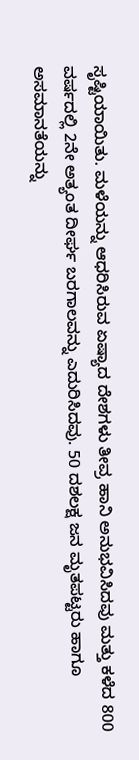ಸೃಷ್ಟಿಯಾಯಿತು. ಮಳೆಯನ್ನು ಆಧರಿಸಿರುವ ಏಷ್ಯಾದ ದೇಶಗಳು ತೀವ್ರ ಹಾನಿ ಅನುಭವಿಸಿದವು ಮತ್ತು ಕಳೆದ 800 ವರ್ಷದಲ್ಲಿ 2ನೇ ಅತ್ಯಂತ ದೀರ್ಘ ಬರಗಾಲವನ್ನು ಎದುರಿಸಿದವು. 50 ದಶಲಕ್ಷ ಜನ ಮೃತಪಟ್ಟರು ಹಾಗೂ ಅಸಮಾನತೆಯನ್ನು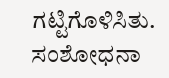ಗಟ್ಟಿಗೊಳಿಸಿತು. ಸಂಶೋಧನಾ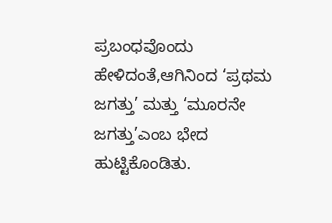ಪ್ರಬಂಧವೊಂದು ಹೇಳಿದಂತೆ,ಆಗಿನಿಂದ ‘ಪ್ರಥಮ ಜಗತ್ತು’ ಮತ್ತು ‘ಮೂರನೇ ಜಗತ್ತು’ಎಂಬ ಭೇದ ಹುಟ್ಟಿಕೊಂಡಿತು.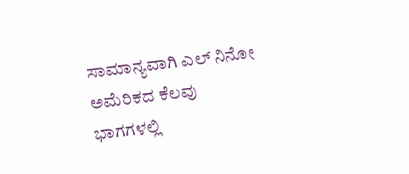ಸಾಮಾನ್ಯವಾಗಿ ಎಲ್ ನಿನೋ ಅಮೆರಿಕದ ಕೆಲವು ಭಾಗಗಳಲ್ಲಿ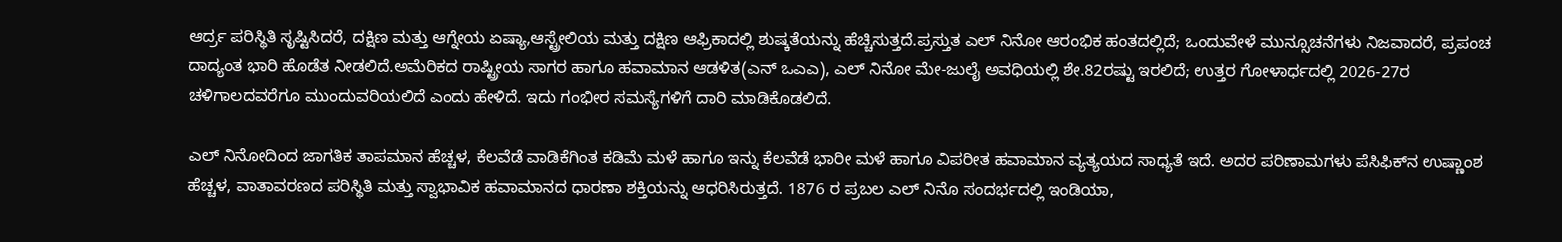ಆರ್ದ್ರ ಪರಿಸ್ಥಿತಿ ಸೃಷ್ಟಿಸಿದರೆ, ದಕ್ಷಿಣ ಮತ್ತು ಆಗ್ನೇಯ ಏಷ್ಯಾ,ಆಸ್ಟ್ರೇಲಿಯ ಮತ್ತು ದಕ್ಷಿಣ ಆಫ್ರಿಕಾದಲ್ಲಿ ಶುಷ್ಕತೆಯನ್ನು ಹೆಚ್ಚಿಸುತ್ತದೆ.ಪ್ರಸ್ತುತ ಎಲ್ ನಿನೋ ಆರಂಭಿಕ ಹಂತದಲ್ಲಿದೆ; ಒಂದುವೇಳೆ ಮುನ್ಸೂಚನೆಗಳು ನಿಜವಾದರೆ, ಪ್ರಪಂಚ ದಾದ್ಯಂತ ಭಾರಿ ಹೊಡೆತ ನೀಡಲಿದೆ.ಅಮೆರಿಕದ ರಾಷ್ಟ್ರೀಯ ಸಾಗರ ಹಾಗೂ ಹವಾಮಾನ ಆಡಳಿತ(ಎನ್‌ ಒಎಎ), ಎಲ್‌ ನಿನೋ ಮೇ-ಜುಲೈ ಅವಧಿಯಲ್ಲಿ ಶೇ.82ರಷ್ಟು ಇರಲಿದೆ; ಉತ್ತರ ಗೋಳಾರ್ಧದಲ್ಲಿ 2026-27ರ ಚಳಿಗಾಲದವರೆಗೂ ಮುಂದುವರಿಯಲಿದೆ ಎಂದು ಹೇಳಿದೆ. ಇದು ಗಂಭೀರ ಸಮಸ್ಯೆಗಳಿಗೆ ದಾರಿ ಮಾಡಿಕೊಡಲಿದೆ.

ಎಲ್‌ ನಿನೋದಿಂದ ಜಾಗತಿಕ ತಾಪಮಾನ ಹೆಚ್ಚಳ, ಕೆಲವೆಡೆ ವಾಡಿಕೆಗಿಂತ ಕಡಿಮೆ ಮಳೆ ಹಾಗೂ ಇನ್ನು ಕೆಲವೆಡೆ ಭಾರೀ ಮಳೆ ಹಾಗೂ ವಿಪರೀತ ಹವಾಮಾನ ವ್ಯತ್ಯಯದ ಸಾಧ್ಯತೆ ಇದೆ. ಅದರ ಪರಿಣಾಮಗಳು ಪೆಸಿಫಿಕ್‌ನ ಉಷ್ಣಾಂಶ ಹೆಚ್ಚಳ, ವಾತಾವರಣದ ಪರಿಸ್ಥಿತಿ ಮತ್ತು ಸ್ವಾಭಾವಿಕ ಹವಾಮಾನದ ಧಾರಣಾ ಶಕ್ತಿಯನ್ನು ಆಧರಿಸಿರುತ್ತದೆ. 1876 ರ ಪ್ರಬಲ ಎಲ್ ನಿನೊ ಸಂದರ್ಭದಲ್ಲಿ ಇಂಡಿಯಾ,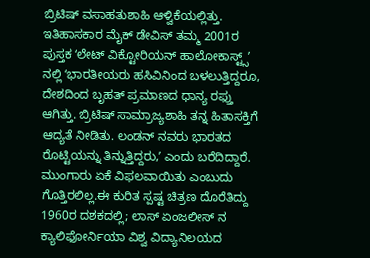ಬ್ರಿಟಿಷ್ ವಸಾಹತುಶಾಹಿ ಆಳ್ವಿಕೆಯಲ್ಲಿತ್ತು. ಇತಿಹಾಸಕಾರ ಮೈಕ್ ಡೇವಿಸ್ ತಮ್ಮ 2001ರ ಪುಸ್ತಕ ʻಲೇಟ್ ವಿಕ್ಟೋರಿಯನ್ ಹಾಲೋಕಾಸ್ಟ್ಸ್ʼ ನಲ್ಲಿ ʻಭಾರತೀಯರು ಹಸಿವಿನಿಂದ ಬಳಲುತ್ತಿದ್ದರೂ, ದೇಶದಿಂದ ಬೃಹತ್ ಪ್ರಮಾಣದ ಧಾನ್ಯ ರಫ್ತು ಆಗಿತ್ತು. ಬ್ರಿಟಿಷ್‌ ಸಾಮ್ರಾಜ್ಯಶಾಹಿ ತನ್ನ ಹಿತಾಸಕ್ತಿಗೆ ಆದ್ಯತೆ ನೀಡಿತು. ಲಂಡನ್‌ ನವರು ಭಾರತದ ರೊಟ್ಟಿಯನ್ನು ತಿನ್ನುತ್ತಿದ್ದರು,ʼ ಎಂದು ಬರೆದಿದ್ದಾರೆ. ಮುಂಗಾರು ಏಕೆ ವಿಫಲವಾಯಿತು ಎಂಬುದು ಗೊತ್ತಿರಲಿಲ್ಲ.ಈ ಕುರಿತ ಸ್ಪಷ್ಟ ಚಿತ್ರಣ ದೊರೆತಿದ್ದು 1960ರ ದಶಕದಲ್ಲಿ; ಲಾಸ್ ಏಂಜಲೀಸ್‌ ನ ಕ್ಯಾಲಿಫೋರ್ನಿಯಾ ವಿಶ್ವ ವಿದ್ಯಾನಿಲಯದ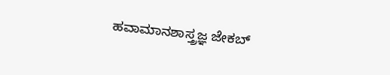ಹವಾಮಾನಶಾಸ್ತ್ರಜ್ಞ ಜೇಕಬ್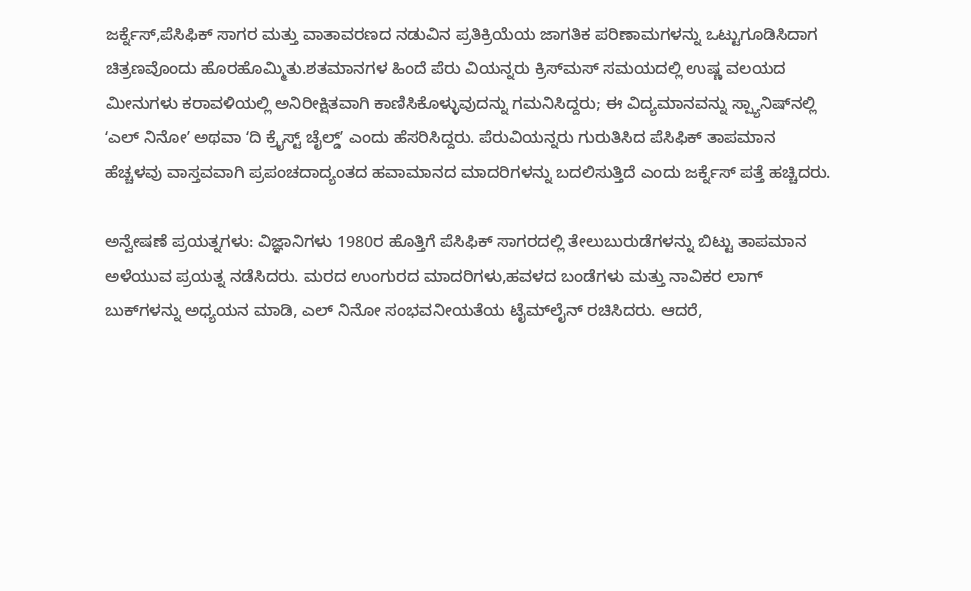ಜರ್ಕ್ನೆಸ್,ಪೆಸಿಫಿಕ್‌ ಸಾಗರ ಮತ್ತು ವಾತಾವರಣದ ನಡುವಿನ ಪ್ರತಿಕ್ರಿಯೆಯ ಜಾಗತಿಕ ಪರಿಣಾಮಗಳನ್ನು ಒಟ್ಟುಗೂಡಿಸಿದಾಗ ಚಿತ್ರಣವೊಂದು ಹೊರಹೊಮ್ಮಿತು.ಶತಮಾನಗಳ ಹಿಂದೆ ಪೆರು ವಿಯನ್ನರು ಕ್ರಿಸ್‌ಮಸ್‌ ಸಮಯದಲ್ಲಿ ಉಷ್ಣ ವಲಯದ ಮೀನುಗಳು ಕರಾವಳಿಯಲ್ಲಿ ಅನಿರೀಕ್ಷಿತವಾಗಿ ಕಾಣಿಸಿಕೊಳ್ಳುವುದನ್ನು ಗಮನಿಸಿದ್ದರು; ಈ ವಿದ್ಯಮಾನವನ್ನು ಸ್ಪ್ಯಾನಿಷ್‌ನಲ್ಲಿ ʻಎಲ್ ನಿನೋʼ ಅಥವಾ ʻದಿ ಕ್ರೈಸ್ಟ್ ಚೈಲ್ಡ್ʼ ಎಂದು ಹೆಸರಿಸಿದ್ದರು. ಪೆರುವಿಯನ್ನರು ಗುರುತಿಸಿದ ಪೆಸಿಫಿಕ್ ತಾಪಮಾನ ಹೆಚ್ಚಳವು ವಾಸ್ತವವಾಗಿ ಪ್ರಪಂಚದಾದ್ಯಂತದ ಹವಾಮಾನದ ಮಾದರಿಗಳನ್ನು ಬದಲಿಸುತ್ತಿದೆ ಎಂದು ಜರ್ಕ್ನೆಸ್ ಪತ್ತೆ ಹಚ್ಚಿದರು.

ಅನ್ವೇಷಣೆ ಪ್ರಯತ್ನಗಳು: ವಿಜ್ಞಾನಿಗಳು 1980ರ ಹೊತ್ತಿಗೆ ಪೆಸಿಫಿಕ್ ಸಾಗರದಲ್ಲಿ ತೇಲುಬುರುಡೆಗಳನ್ನು ಬಿಟ್ಟು ತಾಪಮಾನ ಅಳೆಯುವ ಪ್ರಯತ್ನ ನಡೆಸಿದರು. ಮರದ ಉಂಗುರದ ಮಾದರಿಗಳು,ಹವಳದ ಬಂಡೆಗಳು ಮತ್ತು ನಾವಿಕರ ಲಾಗ್‌ ಬುಕ್‌ಗಳನ್ನು ಅಧ್ಯಯನ ಮಾಡಿ, ಎಲ್‌ ನಿನೋ ಸಂಭವನೀಯತೆಯ ಟೈಮ್‌ಲೈನ್ ರಚಿಸಿದರು. ಆದರೆ,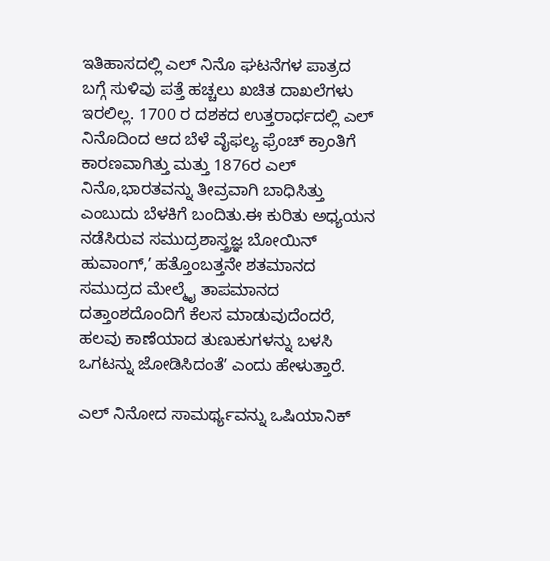ಇತಿಹಾಸದಲ್ಲಿ ಎಲ್ ನಿನೊ ಘಟನೆಗಳ ಪಾತ್ರದ ಬಗ್ಗೆ ಸುಳಿವು ಪತ್ತೆ ಹಚ್ಚಲು ಖಚಿತ ದಾಖಲೆಗಳು ಇರಲಿಲ್ಲ. 1700 ರ ದಶಕದ ಉತ್ತರಾರ್ಧದಲ್ಲಿ ಎಲ್ ನಿನೊದಿಂದ ಆದ ಬೆಳೆ ವೈಫಲ್ಯ ಫ್ರೆಂಚ್ ಕ್ರಾಂತಿಗೆ ಕಾರಣವಾಗಿತ್ತು ಮತ್ತು 1876ರ ಎಲ್ ನಿನೊ,ಭಾರತವನ್ನು ತೀವ್ರವಾಗಿ ಬಾಧಿಸಿತ್ತು ಎಂಬುದು ಬೆಳಕಿಗೆ ಬಂದಿತು.ಈ ಕುರಿತು ಅಧ್ಯಯನ ನಡೆಸಿರುವ ಸಮುದ್ರಶಾಸ್ತ್ರಜ್ಞ ಬೋಯಿನ್ ಹುವಾಂಗ್,ʼ ಹತ್ತೊಂಬತ್ತನೇ ಶತಮಾನದ ಸಮುದ್ರದ ಮೇಲ್ಮೈ ತಾಪಮಾನದ ದತ್ತಾಂಶದೊಂದಿಗೆ ಕೆಲಸ ಮಾಡುವುದೆಂದರೆ, ಹಲವು ಕಾಣೆಯಾದ ತುಣುಕುಗಳನ್ನು ಬಳಸಿ ಒಗಟನ್ನು ಜೋಡಿಸಿದಂತೆʼ ಎಂದು ಹೇಳುತ್ತಾರೆ.

ಎಲ್‌ ನಿನೋದ ಸಾಮರ್ಥ್ಯವನ್ನು ಒಷಿಯಾನಿಕ್‌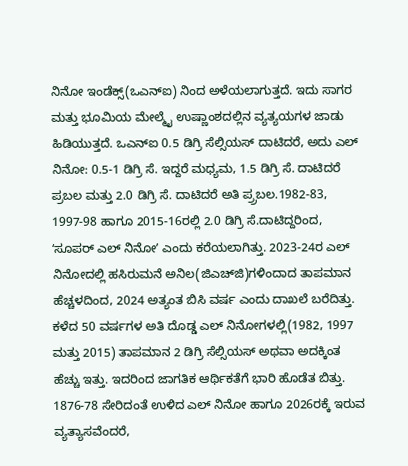ನಿನೋ ಇಂಡೆಕ್ಸ್(ಒಎನ್‌ಐ) ನಿಂದ ಅಳೆಯಲಾಗುತ್ತದೆ. ಇದು ಸಾಗರ ಮತ್ತು ಭೂಮಿಯ ಮೇಲ್ಮೈ ಉಷ್ಣಾಂಶದಲ್ಲಿನ ವ್ಯತ್ಯಯಗಳ ಜಾಡು ಹಿಡಿಯುತ್ತದೆ. ಒಎನ್‌ಐ 0.5 ಡಿಗ್ರಿ ಸೆಲ್ಸಿಯಸ್‌ ದಾಟಿದರೆ, ಅದು ಎಲ್‌ ನಿನೋ: 0.5-1 ಡಿಗ್ರಿ ಸೆ. ಇದ್ದರೆ ಮಧ್ಯಮ, 1.5 ಡಿಗ್ರಿ ಸೆ. ದಾಟಿದರೆ ಪ್ರಬಲ ಮತ್ತು 2.0 ಡಿಗ್ರಿ ಸೆ. ದಾಟಿದರೆ ಅತಿ ಪ್ರ್ರಬಲ.1982-83, 1997-98 ಹಾಗೂ 2015-16ರಲ್ಲಿ 2.0 ಡಿಗ್ರಿ ಸೆ.ದಾಟಿದ್ದರಿಂದ, ʻಸೂಪರ್‌ ಎಲ್‌ ನಿನೋʼ ಎಂದು ಕರೆಯಲಾಗಿತ್ತು. 2023-24ರ ಎಲ್‌ ನಿನೋದಲ್ಲಿ ಹಸಿರುಮನೆ ಅನಿಲ(ಜಿಎಚ್‌ಜಿ)ಗಳಿಂದಾದ ತಾಪಮಾನ ಹೆಚ್ಚಳದಿಂದ, 2024 ಅತ್ಯಂತ ಬಿಸಿ ವರ್ಷ ಎಂದು ದಾಖಲೆ ಬರೆದಿತ್ತು. ಕಳೆದ 50 ವರ್ಷಗಳ ಅತಿ ದೊಡ್ಡ ಎಲ್ ನಿನೋಗಳಲ್ಲಿ(1982, 1997 ಮತ್ತು 2015) ತಾಪಮಾನ 2 ಡಿಗ್ರಿ ಸೆಲ್ಸಿಯಸ್ ಅಥವಾ ಅದಕ್ಕಿಂತ ಹೆಚ್ಚು ಇತ್ತು. ಇದರಿಂದ ಜಾಗತಿಕ ಆರ್ಥಿಕತೆಗೆ ಭಾರಿ ಹೊಡೆತ ಬಿತ್ತು. 1876-78 ಸೇರಿದಂತೆ ಉಳಿದ ಎಲ್‌ ನಿನೋ ಹಾಗೂ 2026ರಕ್ಕೆ ಇರುವ ವ್ಯತ್ಯಾಸವೆಂದರೆ,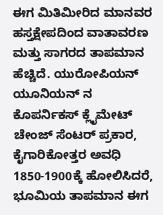ಈಗ ಮಿತಿಮೀರಿದ ಮಾನವರ ಹಸ್ತಕ್ಷೇಪದಿಂದ ವಾತಾವರಣ ಮತ್ತು ಸಾಗರದ ತಾಪಮಾನ ಹೆಚ್ಚಿದೆ. ಯುರೋಪಿಯನ್‌ ಯೂನಿಯನ್‌ ನ ಕೊಪರ್ನಿಕಸ್‌ ಕ್ಲೈಮೇಟ್‌ ಚೇಂಜ್‌ ಸೆಂಟರ್‌ ಪ್ರಕಾರ, ಕೈಗಾರಿಕೋತ್ತರ ಅವಧಿ 1850-1900ಕ್ಕೆ ಹೋಲಿಸಿದರೆ, ಭೂಮಿಯ ತಾಪಮಾನ ಈಗ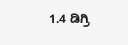1.4 ಡಿಗ್ರಿ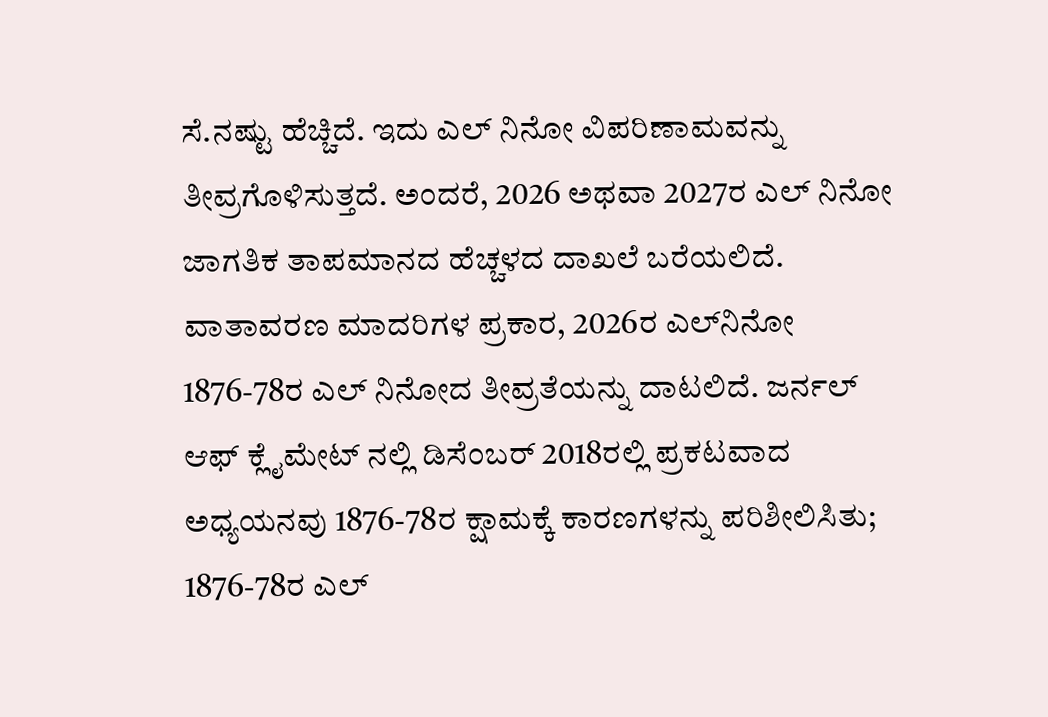ಸೆ.ನಷ್ಟು ಹೆಚ್ಚಿದೆ. ಇದು ಎಲ್‌ ನಿನೋ ವಿಪರಿಣಾಮವನ್ನು ತೀವ್ರಗೊಳಿಸುತ್ತದೆ. ಅಂದರೆ, 2026 ಅಥವಾ 2027ರ ಎಲ್‌ ನಿನೋ ಜಾಗತಿಕ ತಾಪಮಾನದ ಹೆಚ್ಚಳದ ದಾಖಲೆ ಬರೆಯಲಿದೆ. ವಾತಾವರಣ ಮಾದರಿಗಳ ಪ್ರಕಾರ, 2026ರ ಎಲ್‌ನಿನೋ 1876-78ರ ಎಲ್‌ ನಿನೋದ ತೀವ್ರತೆಯನ್ನು ದಾಟಲಿದೆ. ಜರ್ನಲ್‌ ಆಫ್‌ ಕ್ಲೈಮೇಟ್‌ ನಲ್ಲಿ ಡಿಸೆಂಬರ್‌ 2018ರಲ್ಲಿ ಪ್ರಕಟವಾದ ಅಧ್ಯಯನವು 1876-78ರ ಕ್ಷಾಮಕ್ಕೆ ಕಾರಣಗಳನ್ನು ಪರಿಶೀಲಿಸಿತು; 1876-78ರ ಎಲ್‌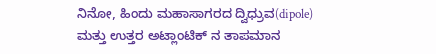ನಿನೋ, ಹಿಂದು ಮಹಾಸಾಗರದ ದ್ವಿಧ್ರುವ(dipole) ಮತ್ತು ಉತ್ತರ ಅಟ್ಲಾಂಟಿಕ್‌ ನ ತಾಪಮಾನ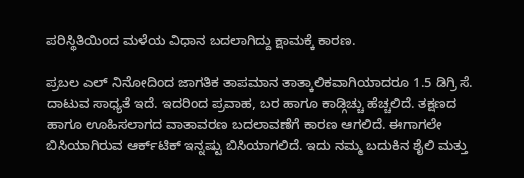ಪರಿಸ್ಥಿತಿಯಿಂದ ಮಳೆಯ ವಿಧಾನ ಬದಲಾಗಿದ್ದು ಕ್ಷಾಮಕ್ಕೆ ಕಾರಣ.

ಪ್ರಬಲ ಎಲ್‌ ನಿನೋದಿಂದ ಜಾಗತಿಕ ತಾಪಮಾನ ತಾತ್ಕಾಲಿಕವಾಗಿಯಾದರೂ 1.5 ಡಿಗ್ರಿ ಸೆ. ದಾಟುವ ಸಾಧ್ಯತೆ ಇದೆ. ಇದರಿಂದ ಪ್ರವಾಹ, ಬರ ಹಾಗೂ ಕಾಡ್ಗಿಚ್ಚು ಹೆಚ್ಚಲಿದೆ. ತಕ್ಷಣದ ಹಾಗೂ ಊಹಿಸಲಾಗದ ವಾತಾವರಣ ಬದಲಾವಣೆಗೆ ಕಾರಣ ಆಗಲಿದೆ. ಈಗಾಗಲೇ ಬಿಸಿಯಾಗಿರುವ ಆರ್ಕ್‌ಟಿಕ್‌ ಇನ್ನಷ್ಟು ಬಿಸಿಯಾಗಲಿದೆ. ಇದು ನಮ್ಮ ಬದುಕಿನ ಶೈಲಿ ಮತ್ತು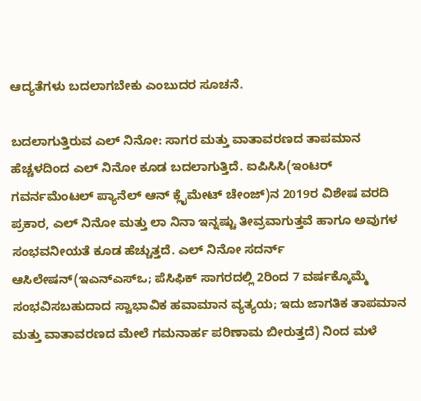ಆದ್ಯತೆಗಳು ಬದಲಾಗಬೇಕು ಎಂಬುದರ ಸೂಚನೆ.

ಬದಲಾಗುತ್ತಿರುವ ಎಲ್‌ ನಿನೋ: ಸಾಗರ ಮತ್ತು ವಾತಾವರಣದ ತಾಪಮಾನ ಹೆಚ್ಚಳದಿಂದ ಎಲ್‌ ನಿನೋ ಕೂಡ ಬದಲಾಗುತ್ತಿದೆ. ಐಪಿಸಿಸಿ(ಇಂಟರ್‌ ಗವರ್ನಮೆಂಟಲ್ ಪ್ಯಾನೆಲ್‌ ಆನ್‌ ಕ್ಲೈಮೇಟ್‌ ಚೇಂಜ್)ನ 2019ರ ವಿಶೇಷ ವರದಿ ಪ್ರಕಾರ, ಎಲ್‌ ನಿನೋ ಮತ್ತು ಲಾ ನಿನಾ ಇನ್ನಷ್ಟು ತೀವ್ರವಾಗುತ್ತವೆ ಹಾಗೂ ಅವುಗಳ ಸಂಭವನೀಯತೆ ಕೂಡ ಹೆಚ್ಚುತ್ತದೆ. ಎಲ್‌ ನಿನೋ ಸದರ್ನ್‌ ಆಸಿಲೇಷನ್(ಇಎನ್‌ಎಸ್‌ಒ; ಪೆಸಿಫಿಕ್‌ ಸಾಗರದಲ್ಲಿ 2ರಿಂದ 7 ವರ್ಷಕ್ಕೊಮ್ಮೆ ಸಂಭವಿಸಬಹುದಾದ‌ ಸ್ವಾಭಾವಿಕ ಹವಾಮಾನ ವ್ಯತ್ಯಯ; ಇದು ಜಾಗತಿಕ ತಾಪಮಾನ ಮತ್ತು ವಾತಾವರಣದ ಮೇಲೆ ಗಮನಾರ್ಹ ಪರಿಣಾಮ ಬೀರುತ್ತದೆ) ನಿಂದ ಮಳೆ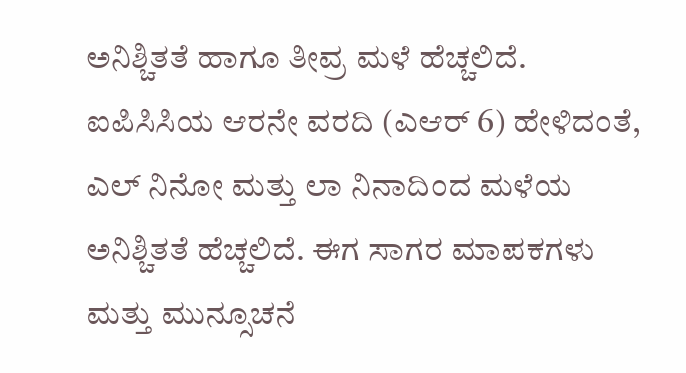ಅನಿಶ್ಚಿತತೆ ಹಾಗೂ ತೀವ್ರ ಮಳೆ ಹೆಚ್ಚಲಿದೆ. ಐಪಿಸಿಸಿಯ ಆರನೇ ವರದಿ (ಎಆರ್‌ 6) ಹೇಳಿದಂತೆ, ಎಲ್‌ ನಿನೋ ಮತ್ತು ಲಾ ನಿನಾದಿಂದ ಮಳೆಯ ಅನಿಶ್ಚಿತತೆ ಹೆಚ್ಚಲಿದೆ. ಈಗ ಸಾಗರ ಮಾಪಕಗಳು ಮತ್ತು ಮುನ್ಸೂಚನೆ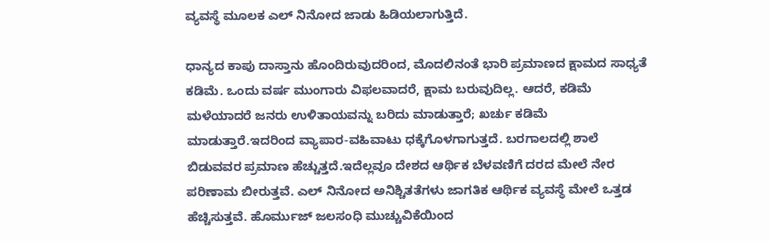ವ್ಯವಸ್ಥೆ ಮೂಲಕ ಎಲ್ ನಿನೋದ ಜಾಡು ಹಿಡಿಯಲಾಗುತ್ತಿದೆ.

ಧಾನ್ಯದ ಕಾಪು ದಾಸ್ತಾನು ಹೊಂದಿರುವುದರಿಂದ, ಮೊದಲಿನಂತೆ ಭಾರಿ ಪ್ರಮಾಣದ ಕ್ಷಾಮದ ಸಾಧ್ಯತೆ ಕಡಿಮೆ. ಒಂದು ವರ್ಷ ಮುಂಗಾರು ವಿಫಲವಾದರೆ, ಕ್ಷಾಮ ಬರುವುದಿಲ್ಲ. ಆದರೆ, ಕಡಿಮೆ ಮಳೆಯಾದರೆ ಜನರು ಉಳಿತಾಯವನ್ನು ಬರಿದು ಮಾಡುತ್ತಾರೆ; ಖರ್ಚು ಕಡಿಮೆ ಮಾಡುತ್ತಾರೆ.ಇದರಿಂದ ವ್ಯಾಪಾರ-ವಹಿವಾಟು ಧಕ್ಕೆಗೊಳಗಾಗುತ್ತದೆ. ಬರಗಾಲದಲ್ಲಿ ಶಾಲೆ ಬಿಡುವವರ ಪ್ರಮಾಣ ಹೆಚ್ಚುತ್ತದೆ.ಇದೆಲ್ಲವೂ ದೇಶದ ಆರ್ಥಿಕ ಬೆಳವಣಿಗೆ ದರದ ಮೇಲೆ ನೇರ ಪರಿಣಾಮ ಬೀರುತ್ತವೆ. ಎಲ್ ನಿನೋದ ಅನಿಶ್ಚಿತತೆಗಳು ಜಾಗತಿಕ ಆರ್ಥಿಕ ವ್ಯವಸ್ಥೆ ಮೇಲೆ ಒತ್ತಡ ಹೆಚ್ಚಿಸುತ್ತವೆ. ಹೊರ್ಮುಜ್ ಜಲಸಂಧಿ ಮುಚ್ಚುವಿಕೆಯಿಂದ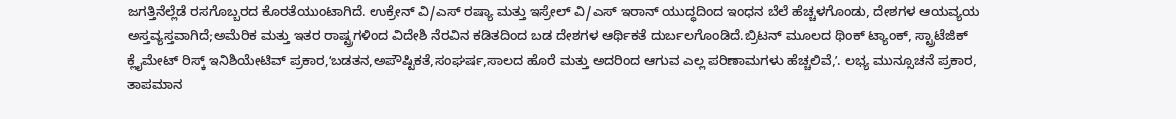ಜಗತ್ತಿನೆಲ್ಲೆಡೆ ರಸಗೊಬ್ಬರದ ಕೊರತೆಯುಂಟಾಗಿದೆ. ಉಕ್ರೇನ್ ವಿ/ಎಸ್‌ ರಷ್ಯಾ ಮತ್ತು ಇಸ್ರೇಲ್‌ ವಿ/ಎಸ್‌ ಇರಾನ್‌ ಯುದ್ಧದಿಂದ ಇಂಧನ ಬೆಲೆ ಹೆಚ್ಚಳಗೊಂಡು, ದೇಶಗಳ ಆಯವ್ಯಯ ಅಸ್ತವ್ಯಸ್ತವಾಗಿದೆ;ಅಮೆರಿಕ ಮತ್ತು ಇತರ ರಾಷ್ಟ್ರಗಳಿಂದ ವಿದೇಶಿ ನೆರವಿನ ಕಡಿತದಿಂದ ಬಡ ದೇಶಗಳ ಆರ್ಥಿಕತೆ ದುರ್ಬಲಗೊಂಡಿದೆ.ಬ್ರಿಟನ್ ಮೂಲದ ಥಿಂಕ್ ಟ್ಯಾಂಕ್, ಸ್ಟ್ರಾಟೆಜಿಕ್ ಕ್ಲೈಮೇಟ್ ರಿಸ್ಕ್ ಇನಿಶಿಯೇಟಿವ್ ಪ್ರಕಾರ,ʻಬಡತನ,ಅಪೌಷ್ಟಿಕತೆ,ಸಂಘರ್ಷ,ಸಾಲದ ಹೊರೆ ಮತ್ತು ಅದರಿಂದ ಆಗುವ ಎಲ್ಲ ಪರಿಣಾಮಗಳು ಹೆಚ್ಚಲಿವೆ,ʼ. ಲಭ್ಯ ಮುನ್ಸೂಚನೆ ಪ್ರಕಾರ, ತಾಪಮಾನ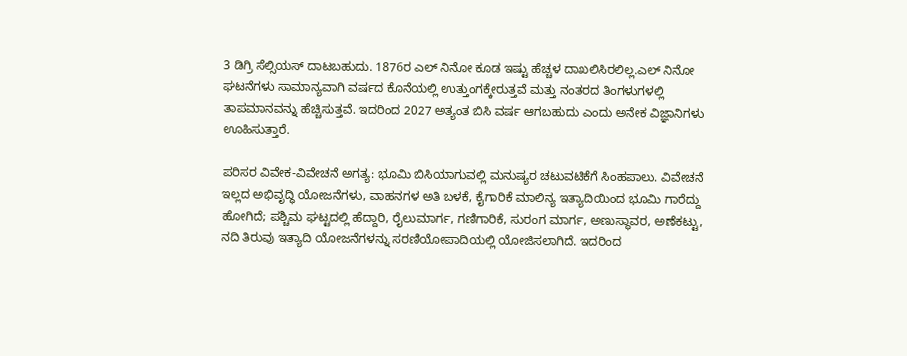3 ಡಿಗ್ರಿ ಸೆಲ್ಸಿಯಸ್ ದಾಟಬಹುದು. 1876ರ ಎಲ್ ನಿನೋ ಕೂಡ ಇಷ್ಟು ಹೆಚ್ಚಳ ದಾಖಲಿಸಿರಲಿಲ್ಲ.ಎಲ್ ನಿನೋ ಘಟನೆಗಳು ಸಾಮಾನ್ಯವಾಗಿ ವರ್ಷದ ಕೊನೆಯಲ್ಲಿ ಉತ್ತುಂಗಕ್ಕೇರುತ್ತವೆ ಮತ್ತು ನಂತರದ ತಿಂಗಳುಗಳಲ್ಲಿ ತಾಪಮಾನವನ್ನು ಹೆಚ್ಚಿಸುತ್ತವೆ. ಇದರಿಂದ 2027 ಅತ್ಯಂತ ಬಿಸಿ ವರ್ಷ ಆಗಬಹುದು ಎಂದು ಅನೇಕ ವಿಜ್ಞಾನಿಗಳು ಊಹಿಸುತ್ತಾರೆ.

ಪರಿಸರ ವಿವೇಕ-ವಿವೇಚನೆ ಅಗತ್ಯ: ಭೂಮಿ ಬಿಸಿಯಾಗುವಲ್ಲಿ ಮನುಷ್ಯರ ಚಟುವಟಿಕೆಗೆ ಸಿಂಹಪಾಲು. ವಿವೇಚನೆ ಇಲ್ಲದ ಅಭಿವೃದ್ಧಿ ಯೋಜನೆಗಳು, ವಾಹನಗಳ ಅತಿ ಬಳಕೆ, ಕೈಗಾರಿಕೆ ಮಾಲಿನ್ಯ ಇತ್ಯಾದಿಯಿಂದ ಭೂಮಿ ಗಾರೆದ್ದು ಹೋಗಿದೆ; ಪಶ್ಚಿಮ ಘಟ್ಟದಲ್ಲಿ ಹೆದ್ದಾರಿ, ರೈಲುಮಾರ್ಗ, ಗಣಿಗಾರಿಕೆ, ಸುರಂಗ ಮಾರ್ಗ, ಅಣುಸ್ಥಾವರ, ಅಣೆಕಟ್ಟು, ನದಿ ತಿರುವು ಇತ್ಯಾದಿ ಯೋಜನೆಗಳನ್ನು ಸರಣಿಯೋಪಾದಿಯಲ್ಲಿ ಯೋಜಿಸಲಾಗಿದೆ. ಇದರಿಂದ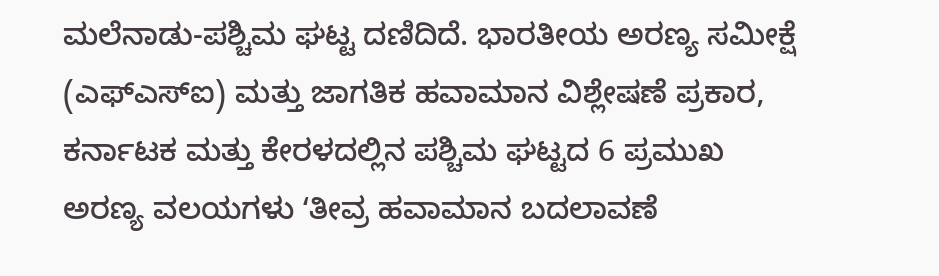ಮಲೆನಾಡು-ಪಶ್ಚಿಮ ಘಟ್ಟ ದಣಿದಿದೆ. ಭಾರತೀಯ ಅರಣ್ಯ ಸಮೀಕ್ಷೆ (ಎಫ್‌ಎಸ್‌ಐ) ಮತ್ತು ಜಾಗತಿಕ ಹವಾಮಾನ ವಿಶ್ಲೇಷಣೆ ಪ್ರಕಾರ, ಕರ್ನಾಟಕ ಮತ್ತು ಕೇರಳದಲ್ಲಿನ ಪಶ್ಚಿಮ ಘಟ್ಟದ 6 ಪ್ರಮುಖ ಅರಣ್ಯ ವಲಯಗಳು ʻತೀವ್ರ ಹವಾಮಾನ ಬದಲಾವಣೆ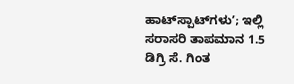ಹಾಟ್‌ಸ್ಪಾಟ್‌ಗಳುʼ; ಇಲ್ಲಿ ಸರಾಸರಿ ತಾಪಮಾನ 1.5 ಡಿಗ್ರಿ ಸೆ. ಗಿಂತ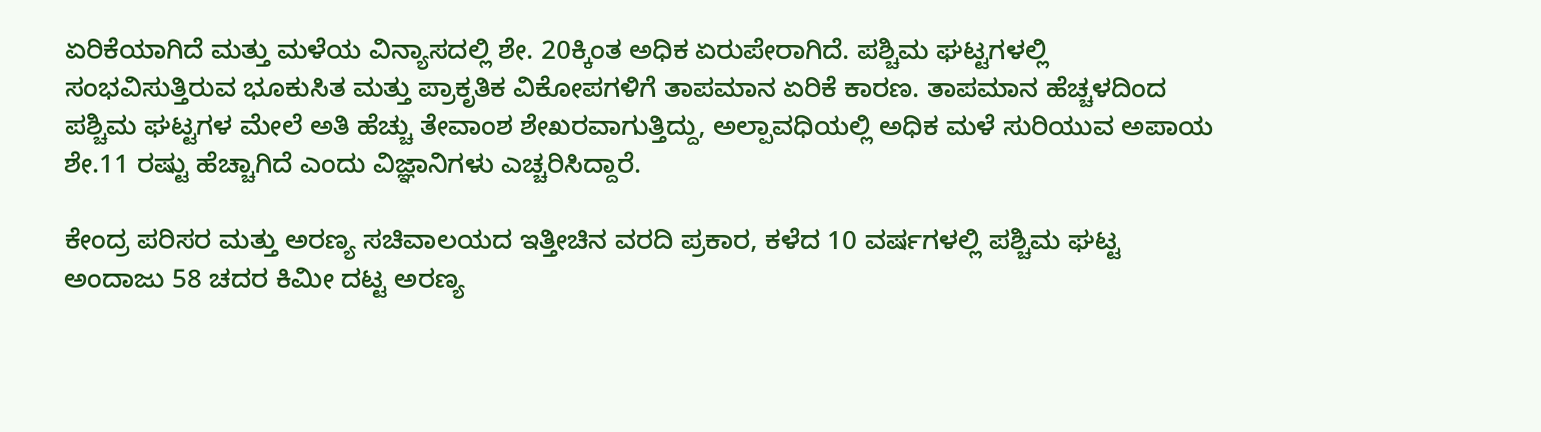ಏರಿಕೆಯಾಗಿದೆ ಮತ್ತು ಮಳೆಯ ವಿನ್ಯಾಸದಲ್ಲಿ ಶೇ. 20ಕ್ಕಿಂತ ಅಧಿಕ ಏರುಪೇರಾಗಿದೆ. ಪಶ್ಚಿಮ ಘಟ್ಟಗಳಲ್ಲಿ ಸಂಭವಿಸುತ್ತಿರುವ ಭೂಕುಸಿತ ಮತ್ತು ಪ್ರಾಕೃತಿಕ ವಿಕೋಪಗಳಿಗೆ ತಾಪಮಾನ ಏರಿಕೆ ಕಾರಣ. ತಾಪಮಾನ ಹೆಚ್ಚಳದಿಂದ ಪಶ್ಚಿಮ ಘಟ್ಟಗಳ ಮೇಲೆ ಅತಿ ಹೆಚ್ಚು ತೇವಾಂಶ ಶೇಖರವಾಗುತ್ತಿದ್ದು, ಅಲ್ಪಾವಧಿಯಲ್ಲಿ ಅಧಿಕ ಮಳೆ ಸುರಿಯುವ ಅಪಾಯ ಶೇ.11 ರಷ್ಟು ಹೆಚ್ಚಾಗಿದೆ ಎಂದು ವಿಜ್ಞಾನಿಗಳು ಎಚ್ಚರಿಸಿದ್ದಾರೆ.

ಕೇಂದ್ರ ಪರಿಸರ ಮತ್ತು ಅರಣ್ಯ ಸಚಿವಾಲಯದ ಇತ್ತೀಚಿನ ವರದಿ ಪ್ರಕಾರ, ಕಳೆದ 10 ವರ್ಷಗಳಲ್ಲಿ ಪಶ್ಚಿಮ ಘಟ್ಟ ಅಂದಾಜು 58 ಚದರ ಕಿಮೀ ದಟ್ಟ ಅರಣ್ಯ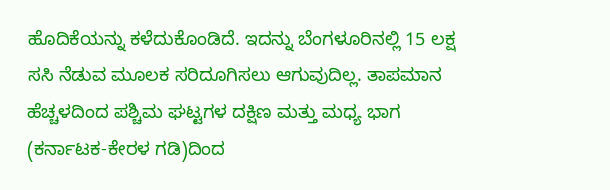ಹೊದಿಕೆಯನ್ನು ಕಳೆದುಕೊಂಡಿದೆ. ಇದನ್ನು ಬೆಂಗಳೂರಿನಲ್ಲಿ 15 ಲಕ್ಷ ಸಸಿ ನೆಡುವ ಮೂಲಕ ಸರಿದೂಗಿಸಲು ಆಗುವುದಿಲ್ಲ. ತಾಪಮಾನ ಹೆಚ್ಚಳದಿಂದ ಪಶ್ಚಿಮ ಘಟ್ಟಗಳ ದಕ್ಷಿಣ ಮತ್ತು ಮಧ್ಯ ಭಾಗ (ಕರ್ನಾಟಕ-ಕೇರಳ ಗಡಿ)ದಿಂದ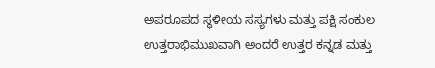ಅಪರೂಪದ ಸ್ಥಳೀಯ ಸಸ್ಯಗಳು ಮತ್ತು ಪಕ್ಷಿ ಸಂಕುಲ ಉತ್ತರಾಭಿಮುಖವಾಗಿ ಅಂದರೆ ಉತ್ತರ ಕನ್ನಡ ಮತ್ತು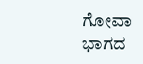ಗೋವಾ ಭಾಗದ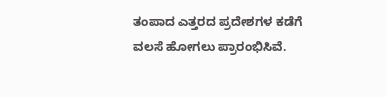ತಂಪಾದ ಎತ್ತರದ ಪ್ರದೇಶಗಳ ಕಡೆಗೆ ವಲಸೆ ಹೋಗಲು ಪ್ರಾರಂಭಿಸಿವೆ.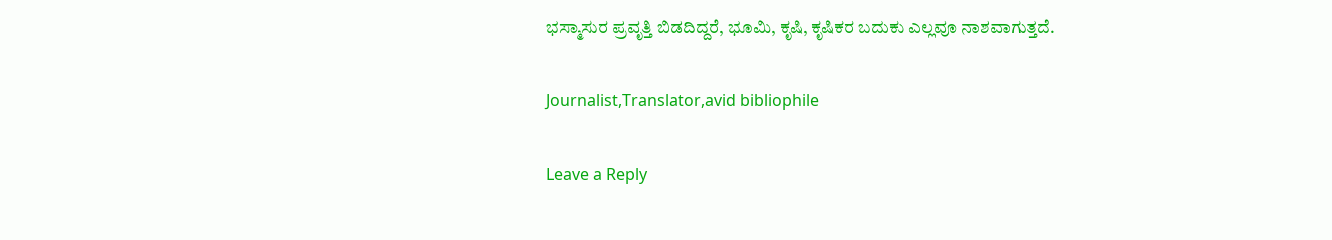ಭಸ್ಮಾಸುರ ಪ್ರವೃತ್ತಿ ಬಿಡದಿದ್ದರೆ, ಭೂಮಿ, ಕೃಷಿ, ಕೃಷಿಕರ ಬದುಕು ಎಲ್ಲವೂ ನಾಶವಾಗುತ್ತದೆ.

Journalist,Translator,avid bibliophile

Leave a Reply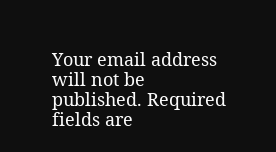Your email address will not be published. Required fields are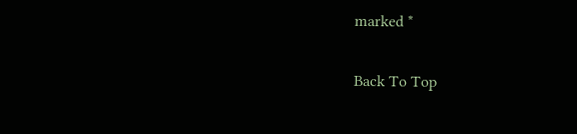marked *

Back To Top